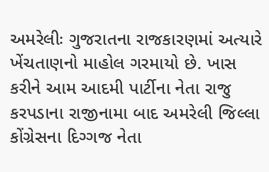અમરેલીઃ ગુજરાતના રાજકારણમાં અત્યારે ખેંચતાણનો માહોલ ગરમાયો છે. ખાસ કરીને આમ આદમી પાર્ટીના નેતા રાજુ કરપડાના રાજીનામા બાદ અમરેલી જિલ્લા કોંગ્રેસના દિગ્ગજ નેતા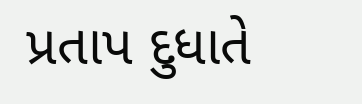પ્રતાપ દુધાતે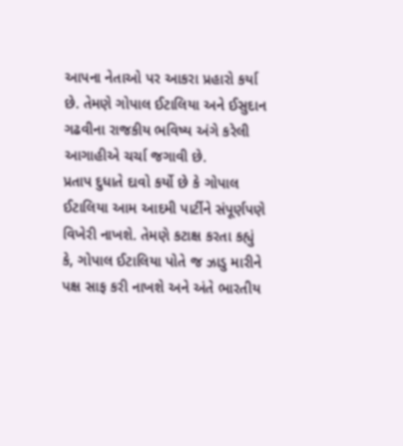આપના નેતાઓ પર આકરા પ્રહારો કર્યા છે. તેમણે ગોપાલ ઈટાલિયા અને ઈસુદાન ગઢવીના રાજકીય ભવિષ્ય અંગે કરેલી આગાહીએ ચર્ચા જગાવી છે.
પ્રતાપ દુધાતે દાવો કર્યો છે કે ગોપાલ ઈટાલિયા આમ આદમી પાર્ટીને સંપૂર્ણપણે વિખેરી નાખશે. તેમણે કટાક્ષ કરતા કહ્યું કે, ગોપાલ ઈટાલિયા પોતે જ ઝાડુ મારીને પક્ષ સાફ કરી નાખશે અને અંતે ભારતીય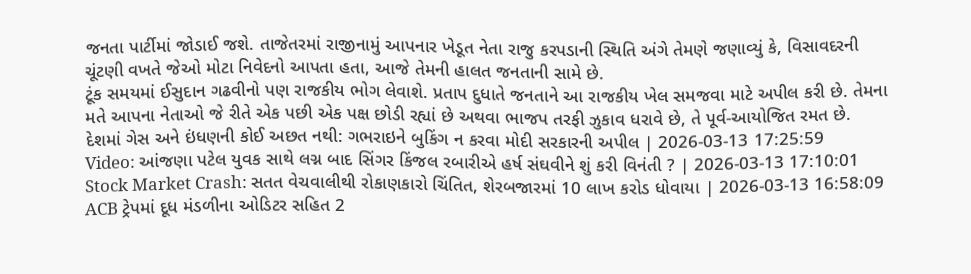જનતા પાર્ટીમાં જોડાઈ જશે. તાજેતરમાં રાજીનામું આપનાર ખેડૂત નેતા રાજુ કરપડાની સ્થિતિ અંગે તેમણે જણાવ્યું કે, વિસાવદરની ચૂંટણી વખતે જેઓ મોટા નિવેદનો આપતા હતા, આજે તેમની હાલત જનતાની સામે છે.
ટૂંક સમયમાં ઈસુદાન ગઢવીનો પણ રાજકીય ભોગ લેવાશે. પ્રતાપ દુધાતે જનતાને આ રાજકીય ખેલ સમજવા માટે અપીલ કરી છે. તેમના મતે આપના નેતાઓ જે રીતે એક પછી એક પક્ષ છોડી રહ્યાં છે અથવા ભાજપ તરફી ઝુકાવ ધરાવે છે, તે પૂર્વ-આયોજિત રમત છે.
દેશમાં ગેસ અને ઇંધણની કોઈ અછત નથી: ગભરાઇને બુકિંગ ન કરવા મોદી સરકારની અપીલ | 2026-03-13 17:25:59
Video: આંજણા પટેલ યુવક સાથે લગ્ન બાદ સિંગર કિંજલ રબારીએ હર્ષ સંઘવીને શું કરી વિનંતી ? | 2026-03-13 17:10:01
Stock Market Crash: સતત વેચવાલીથી રોકાણકારો ચિંતિત, શેરબજારમાં 10 લાખ કરોડ ધોવાયા | 2026-03-13 16:58:09
ACB ટ્રેપમાં દૂધ મંડળીના ઓડિટર સહિત 2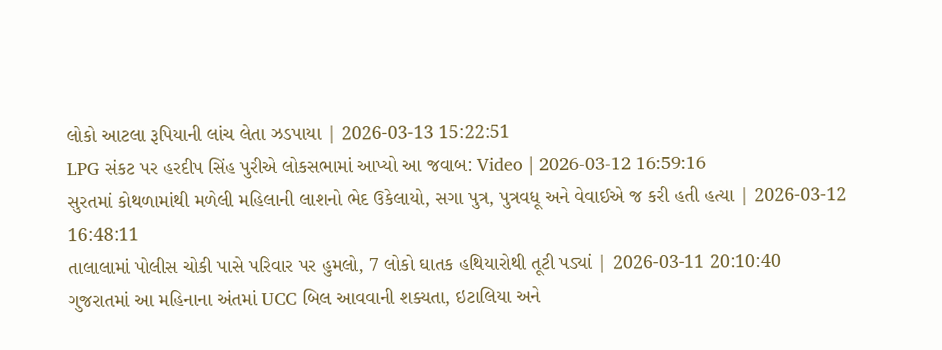લોકો આટલા રૂપિયાની લાંચ લેતા ઝડપાયા | 2026-03-13 15:22:51
LPG સંકટ પર હરદીપ સિંહ પુરીએ લોકસભામાં આપ્યો આ જવાબ: Video | 2026-03-12 16:59:16
સુરતમાં કોથળામાંથી મળેલી મહિલાની લાશનો ભેદ ઉકેલાયો, સગા પુત્ર, પુત્રવધૂ અને વેવાઈએ જ કરી હતી હત્યા | 2026-03-12 16:48:11
તાલાલામાં પોલીસ ચોકી પાસે પરિવાર પર હુમલો, 7 લોકો ઘાતક હથિયારોથી તૂટી પડ્યાં | 2026-03-11 20:10:40
ગુજરાતમાં આ મહિનાના અંતમાં UCC બિલ આવવાની શક્યતા, ઇટાલિયા અને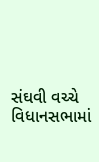સંઘવી વચ્ચે વિધાનસભામાં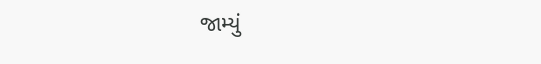જામ્યું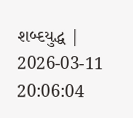શબ્દયુદ્ધ | 2026-03-11 20:06:04